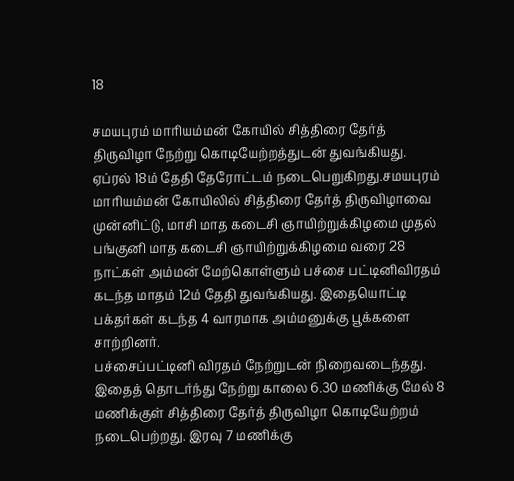18

சமயபுரம் மாரியம்மன் கோயில் சித்திரை தேர்த் திருவிழா நேற்று கொடியேற்றத்துடன் துவங்கியது. ஏப்ரல் 18ம் தேதி தேரோட்டம் நடைபெறுகிறது.சமயபுரம் மாரியம்மன் கோயிலில் சித்திரை தேர்த் திருவிழாவை முன்னிட்டு, மாசி மாத கடைசி ஞாயிற்றுக்கிழமை முதல் பங்குனி மாத கடைசி ஞாயிற்றுக்கிழமை வரை 28 நாட்கள் அம்மன் மேற்கொள்ளும் பச்சை பட்டினிவிரதம் கடந்த மாதம் 12ம் தேதி துவங்கியது. இதையொட்டி பக்தர்கள் கடந்த 4 வாரமாக அம்மனுக்கு பூக்களை சாற்றினர்.
பச்சைப்பட்டினி விரதம் நேற்றுடன் நிறைவடைந்தது. இதைத் தொடர்ந்து நேற்று காலை 6.30 மணிக்கு மேல் 8 மணிக்குள் சித்திரை தேர்த் திருவிழா கொடியேற்றம் நடைபெற்றது. இரவு 7 மணிக்கு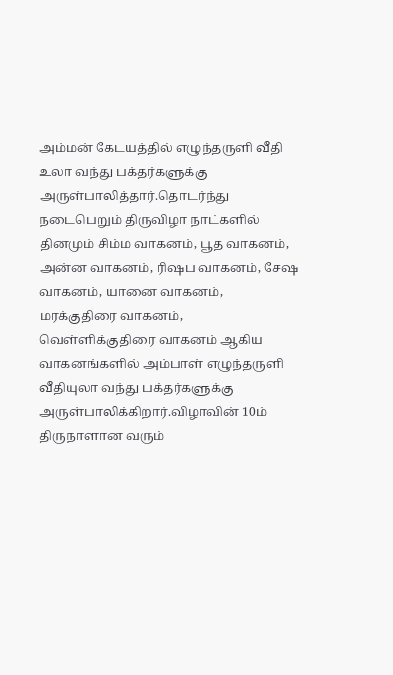அம்மன் கேடயத்தில் எழுந்தருளி வீதி உலா வந்து பக்தர்களுக்கு அருள்பாலித்தார்.தொடர்ந்து நடைபெறும் திருவிழா நாட்களில் தினமும் சிம்ம வாகனம், பூத வாகனம், அன்ன வாகனம், ரிஷப வாகனம், சேஷ வாகனம், யானை வாகனம், மரக்குதிரை வாகனம், வெள்ளிக்குதிரை வாகனம் ஆகிய வாகனங்களில் அம்பாள் எழுந்தருளி வீதியுலா வந்து பக்தர்களுக்கு அருள்பாலிக்கிறார்.விழாவின் 10ம் திருநாளான வரும்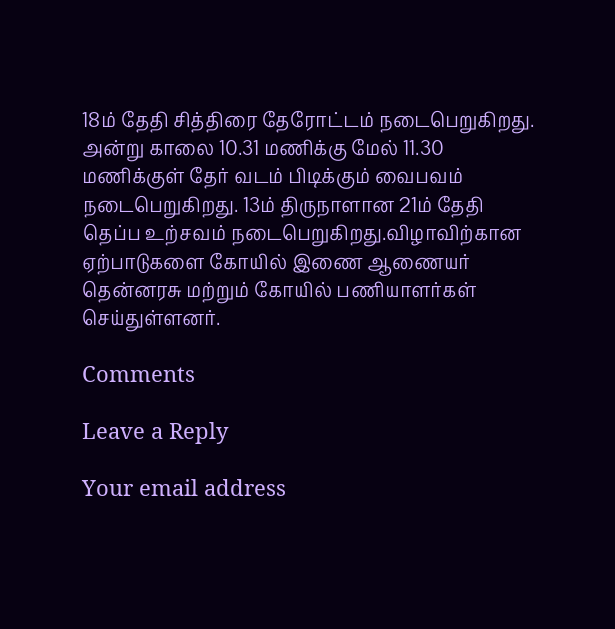18ம் தேதி சித்திரை தேரோட்டம் நடைபெறுகிறது. அன்று காலை 10.31 மணிக்கு மேல் 11.30 மணிக்குள் தேர் வடம் பிடிக்கும் வைபவம் நடைபெறுகிறது. 13ம் திருநாளான 21ம் தேதி தெப்ப உற்சவம் நடைபெறுகிறது.விழாவிற்கான ஏற்பாடுகளை கோயில் இணை ஆணையர் தென்னரசு மற்றும் கோயில் பணியாளர்கள் செய்துள்ளனர்.

Comments

Leave a Reply

Your email address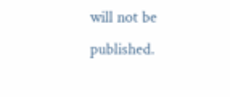will not be published.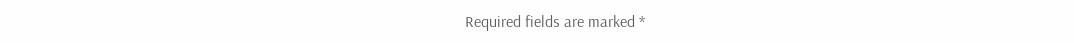Required fields are marked *